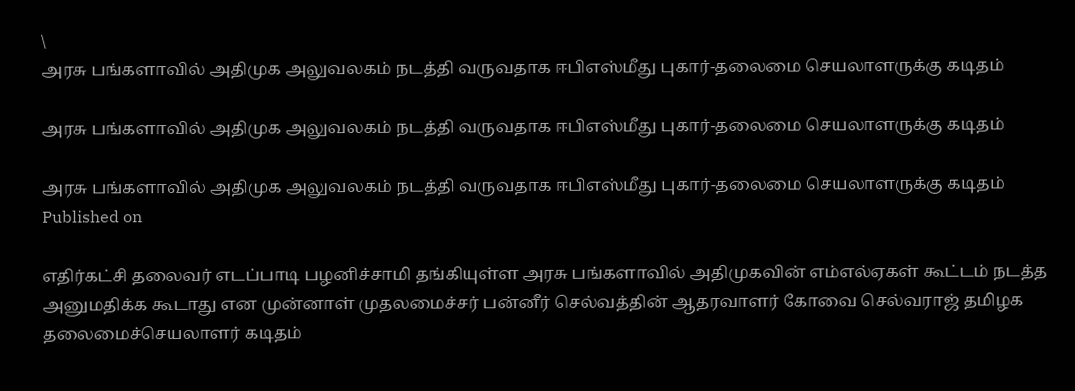\
அரசு பங்களாவில் அதிமுக அலுவலகம் நடத்தி வருவதாக ஈபிஎஸ்மீது புகார்-தலைமை செயலாளருக்கு கடிதம்

அரசு பங்களாவில் அதிமுக அலுவலகம் நடத்தி வருவதாக ஈபிஎஸ்மீது புகார்-தலைமை செயலாளருக்கு கடிதம்

அரசு பங்களாவில் அதிமுக அலுவலகம் நடத்தி வருவதாக ஈபிஎஸ்மீது புகார்-தலைமை செயலாளருக்கு கடிதம்
Published on

எதிர்கட்சி தலைவர் எடப்பாடி பழனிச்சாமி தங்கியுள்ள அரசு பங்களாவில் அதிமுகவின் எம்எல்ஏகள் கூட்டம் நடத்த அனுமதிக்க கூடாது என முன்னாள் முதலமைச்சர் பன்னீர் செல்வத்தின் ஆதரவாளர் கோவை செல்வராஜ் தமிழக தலைமைச்செயலாளர் கடிதம்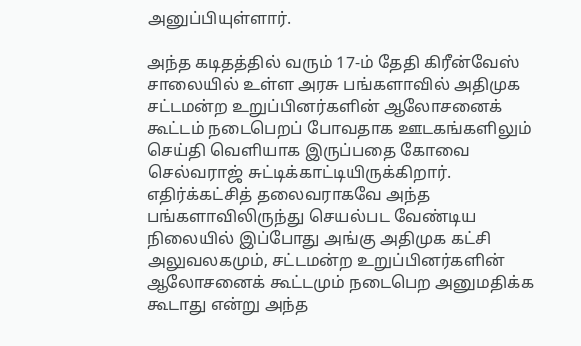அனுப்பியுள்ளார்.

அந்த கடிதத்தில் வரும் 17-ம் தேதி கிரீன்வேஸ் சாலையில் உள்ள அரசு பங்களாவில் அதிமுக சட்டமன்ற உறுப்பினர்களின் ஆலோசனைக் கூட்டம் நடைபெறப் போவதாக ஊடகங்களிலும் செய்தி வெளியாக இருப்பதை கோவை செல்வராஜ் சுட்டிக்காட்டியிருக்கிறார். எதிர்க்கட்சித் தலைவராகவே அந்த பங்களாவிலிருந்து செயல்பட வேண்டிய நிலையில் இப்போது அங்கு அதிமுக கட்சி அலுவலகமும், சட்டமன்ற உறுப்பினர்களின் ஆலோசனைக் கூட்டமும் நடைபெற அனுமதிக்க கூடாது என்று அந்த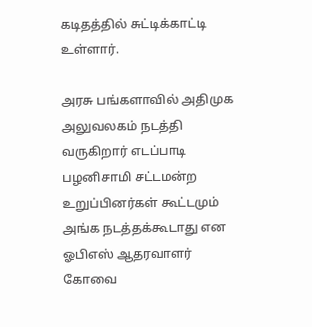கடிதத்தில் சுட்டிக்காட்டி உள்ளார்.

அரசு பங்களாவில் அதிமுக அலுவலகம் நடத்தி வருகிறார் எடப்பாடி பழனிசாமி சட்டமன்ற உறுப்பினர்கள் கூட்டமும் அங்க நடத்தக்கூடாது என ஓபிஎஸ் ஆதரவாளர் கோவை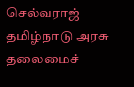செல்வராஜ் தமிழ்நாடு அரசு தலைமைச்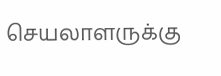செயலாளருக்கு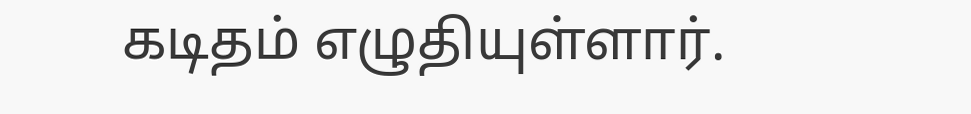கடிதம் எழுதியுள்ளார்.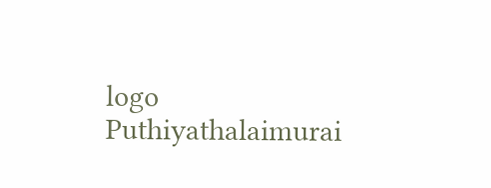logo
Puthiyathalaimurai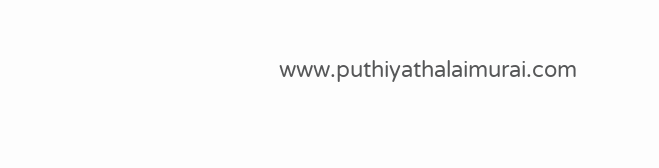www.puthiyathalaimurai.com